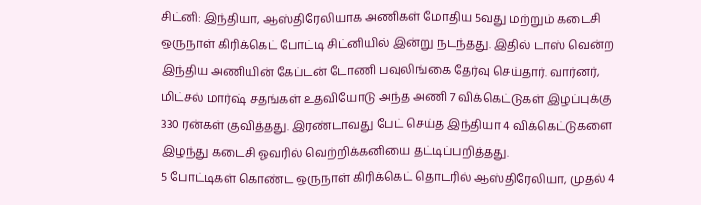சிட்னி: இந்தியா, ஆஸ்திரேலியாக அணிகள் மோதிய 5வது மற்றும் கடைசி ஒருநாள் கிரிக்கெட் போட்டி சிட்னியில் இன்று நடந்தது. இதில் டாஸ் வென்ற இந்திய அணியின் கேப்டன் டோணி பவுலிங்கை தேர்வு செய்தார். வார்னர், மிட்சல் மார்ஷ் சதங்கள் உதவியோடு அந்த அணி 7 விக்கெட்டுகள் இழப்புக்கு 330 ரன்கள் குவித்தது. இரண்டாவது பேட் செய்த இந்தியா 4 விக்கெட்டுகளை இழந்து கடைசி ஓவரில் வெற்றிக்கனியை தட்டிப்பறித்தது.
5 போட்டிகள் கொண்ட ஒருநாள் கிரிக்கெட் தொடரில் ஆஸ்திரேலியா, முதல் 4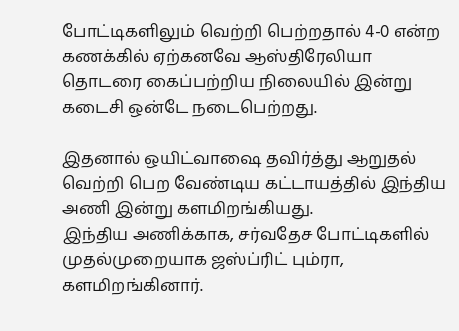போட்டிகளிலும் வெற்றி பெற்றதால் 4-0 என்ற கணக்கில் ஏற்கனவே ஆஸ்திரேலியா தொடரை கைப்பற்றிய நிலையில் இன்று கடைசி ஒன்டே நடைபெற்றது.

இதனால் ஒயிட்வாஷை தவிர்த்து ஆறுதல் வெற்றி பெற வேண்டிய கட்டாயத்தில் இந்திய அணி இன்று களமிறங்கியது.
இந்திய அணிக்காக, சர்வதேச போட்டிகளில் முதல்முறையாக ஜஸ்ப்ரிட் பும்ரா, களமிறங்கினார்.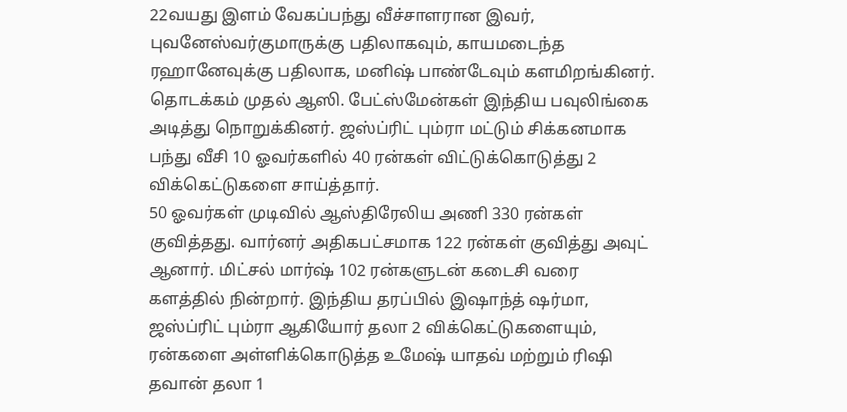22வயது இளம் வேகப்பந்து வீச்சாளரான இவர், புவனேஸ்வர்குமாருக்கு பதிலாகவும், காயமடைந்த ரஹானேவுக்கு பதிலாக, மனிஷ் பாண்டேவும் களமிறங்கினர்.
தொடக்கம் முதல் ஆஸி. பேட்ஸ்மேன்கள் இந்திய பவுலிங்கை அடித்து நொறுக்கினர். ஜஸ்ப்ரிட் பும்ரா மட்டும் சிக்கனமாக பந்து வீசி 10 ஓவர்களில் 40 ரன்கள் விட்டுக்கொடுத்து 2 விக்கெட்டுகளை சாய்த்தார்.
50 ஓவர்கள் முடிவில் ஆஸ்திரேலிய அணி 330 ரன்கள் குவித்தது. வார்னர் அதிகபட்சமாக 122 ரன்கள் குவித்து அவுட் ஆனார். மிட்சல் மார்ஷ் 102 ரன்களுடன் கடைசி வரை களத்தில் நின்றார். இந்திய தரப்பில் இஷாந்த் ஷர்மா, ஜஸ்ப்ரிட் பும்ரா ஆகியோர் தலா 2 விக்கெட்டுகளையும், ரன்களை அள்ளிக்கொடுத்த உமேஷ் யாதவ் மற்றும் ரிஷி தவான் தலா 1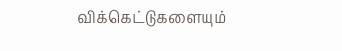விக்கெட்டுகளையும்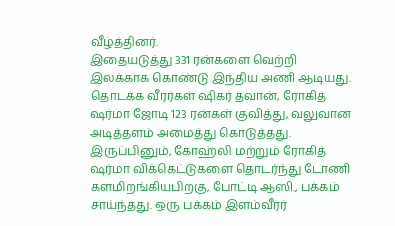வீழ்த்தினர்.
இதையடுத்து 331 ரன்களை வெற்றி இலக்காக கொண்டு இந்திய அணி ஆடியது. தொடக்க வீரர்கள் ஷிகர் தவான், ரோகித் ஷர்மா ஜோடி 123 ரன்கள் குவித்து, வலுவான அடித்தளம் அமைத்து கொடுத்தது.
இருப்பினும், கோஹ்லி மற்றும் ரோகித் ஷர்மா விக்கெட்டுகளை தொடர்ந்து டோணி களமிறங்கியபிறகு, போட்டி ஆஸி., பக்கம் சாய்ந்தது. ஒரு பக்கம் இளம்வீரர்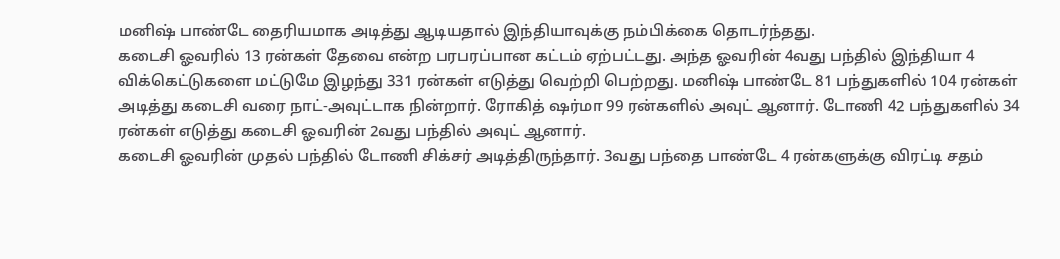மனிஷ் பாண்டே தைரியமாக அடித்து ஆடியதால் இந்தியாவுக்கு நம்பிக்கை தொடர்ந்தது.
கடைசி ஓவரில் 13 ரன்கள் தேவை என்ற பரபரப்பான கட்டம் ஏற்பட்டது. அந்த ஓவரின் 4வது பந்தில் இந்தியா 4 விக்கெட்டுகளை மட்டுமே இழந்து 331 ரன்கள் எடுத்து வெற்றி பெற்றது. மனிஷ் பாண்டே 81 பந்துகளில் 104 ரன்கள் அடித்து கடைசி வரை நாட்-அவுட்டாக நின்றார். ரோகித் ஷர்மா 99 ரன்களில் அவுட் ஆனார். டோணி 42 பந்துகளில் 34 ரன்கள் எடுத்து கடைசி ஓவரின் 2வது பந்தில் அவுட் ஆனார்.
கடைசி ஓவரின் முதல் பந்தில் டோணி சிக்சர் அடித்திருந்தார். 3வது பந்தை பாண்டே 4 ரன்களுக்கு விரட்டி சதம்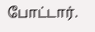போட்டார்.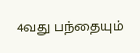4வது பந்தையும்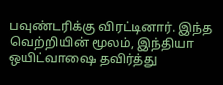பவுண்டரிக்கு விரட்டினார். இந்த வெற்றியின் மூலம், இந்தியா ஒயிட்வாஷை தவிர்த்து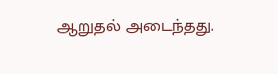ஆறுதல் அடைந்தது.